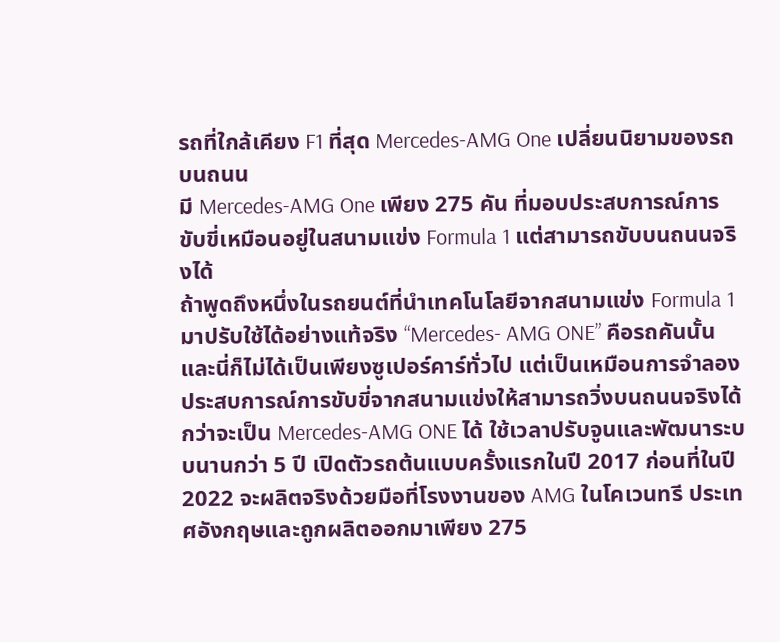รถที่ใกล้เคียง F1 ที่สุด Mercedes-AMG One เปลี่ยนนิยามของรถบนถนน
มี Mercedes-AMG One เพียง 275 คัน ที่มอบประสบการณ์การขับขี่เหมือนอยู่ในสนามแข่ง Formula 1 แต่สามารถขับบนถนนจริงได้
ถ้าพูดถึงหนึ่งในรถยนต์ที่นำเทคโนโลยีจากสนามแข่ง Formula 1 มาปรับใช้ได้อย่างแท้จริง “Mercedes- AMG ONE” คือรถคันนั้น และนี่ก็ไม่ได้เป็นเพียงซูเปอร์คาร์ทั่วไป แต่เป็นเหมือนการจำลองประสบการณ์การขับขี่จากสนามแข่งให้สามารถวิ่งบนถนนจริงได้
กว่าจะเป็น Mercedes-AMG ONE ได้ ใช้เวลาปรับจูนและพัฒนาระบบนานกว่า 5 ปี เปิดตัวรถต้นแบบครั้งแรกในปี 2017 ก่อนที่ในปี 2022 จะผลิตจริงด้วยมือที่โรงงานของ AMG ในโคเวนทรี ประเทศอังกฤษและถูกผลิตออกมาเพียง 275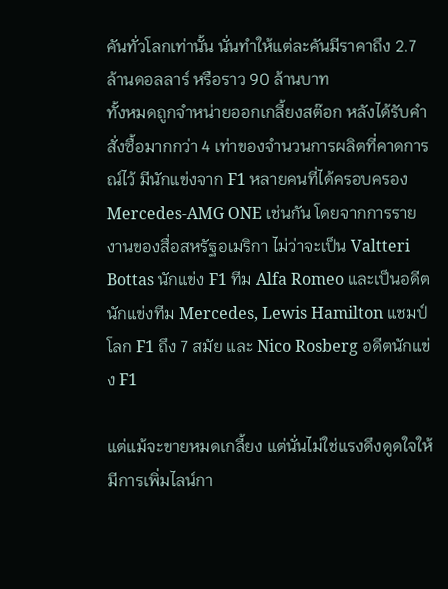คันทั่วโลกเท่านั้น นั่นทำให้แต่ละคันมีราคาถึง 2.7 ล้านดอลลาร์ หรือราว 90 ล้านบาท
ทั้งหมดถูกจำหน่ายออกเกลี้ยงสต๊อก หลังได้รับคำสั่งซื้อมากกว่า 4 เท่าของจำนวนการผลิตที่คาดการณ์ไว้ มีนักแข่งจาก F1 หลายคนที่ได้ครอบครอง Mercedes-AMG ONE เช่นกัน โดยจากการรายงานของสื่อสหรัฐอเมริกา ไม่ว่าจะเป็น Valtteri Bottas นักแข่ง F1 ทีม Alfa Romeo และเป็นอดีตนักแข่งทีม Mercedes, Lewis Hamilton แชมป์โลก F1 ถึง 7 สมัย และ Nico Rosberg อดีตนักแข่ง F1

แต่แม้จะขายหมดเกลี้ยง แต่นั่นไม่ใช่แรงดึงดูดใจให้มีการเพิ่มไลน์กา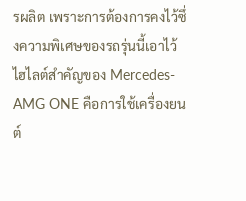รผลิต เพราะการต้องการคงไว้ซึ่งความพิเศษของรถรุ่นนี้เอาไว้
ไฮไลต์สำคัญของ Mercedes-AMG ONE คือการใช้เครื่องยนต์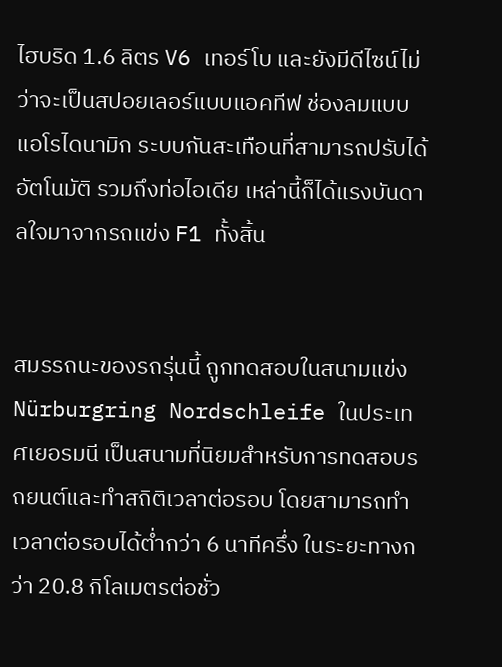ไฮบริด 1.6 ลิตร V6 เทอร์โบ และยังมีดีไซน์ไม่ว่าจะเป็นสปอยเลอร์แบบแอคทีฟ ช่องลมแบบแอโรไดนามิก ระบบกันสะเทือนที่สามารถปรับได้อัตโนมัติ รวมถึงท่อไอเดีย เหล่านี้ก็ได้แรงบันดาลใจมาจากรถแข่ง F1 ทั้งสิ้น


สมรรถนะของรถรุ่นนี้ ถูกทดสอบในสนามแข่ง Nürburgring Nordschleife ในประเทศเยอรมนี เป็นสนามที่นิยมสำหรับการทดสอบรถยนต์และทำสถิติเวลาต่อรอบ โดยสามารถทำเวลาต่อรอบได้ต่ำกว่า 6 นาทีครึ่ง ในระยะทางกว่า 20.8 กิโลเมตรต่อชั่ว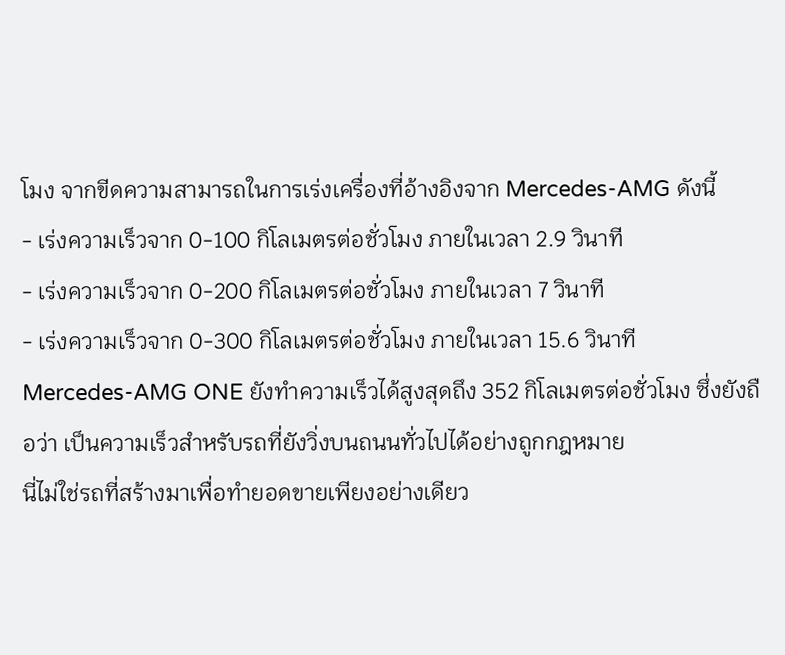โมง จากขีดความสามารถในการเร่งเครื่องที่อ้างอิงจาก Mercedes-AMG ดังนี้
- เร่งความเร็วจาก 0-100 กิโลเมตรต่อชั่วโมง ภายในเวลา 2.9 วินาที
- เร่งความเร็วจาก 0-200 กิโลเมตรต่อชั่วโมง ภายในเวลา 7 วินาที
- เร่งความเร็วจาก 0-300 กิโลเมตรต่อชั่วโมง ภายในเวลา 15.6 วินาที
Mercedes-AMG ONE ยังทำความเร็วได้สูงสุดถึง 352 กิโลเมตรต่อชั่วโมง ซึ่งยังถือว่า เป็นความเร็วสำหรับรถที่ยังวิ่งบนถนนทั่วไปได้อย่างถูกกฎหมาย
นี่ไม่ใช่รถที่สร้างมาเพื่อทำยอดขายเพียงอย่างเดียว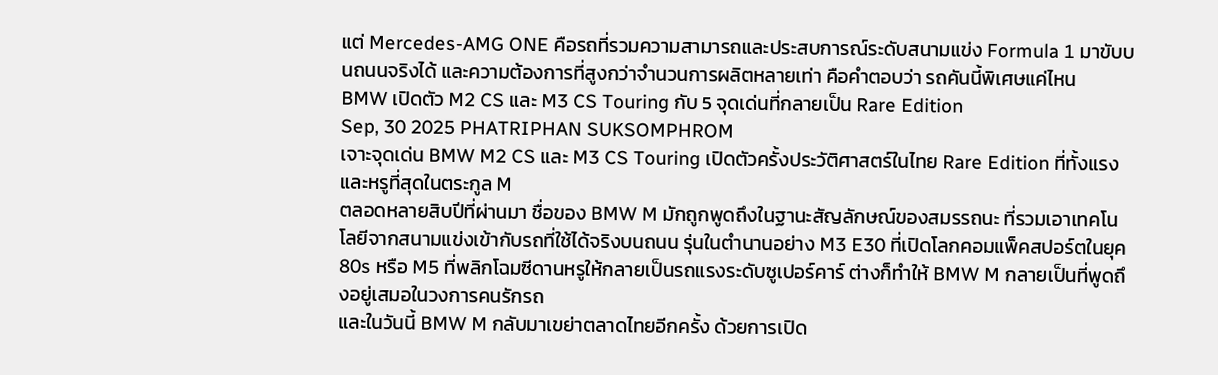แต่ Mercedes-AMG ONE คือรถที่รวมความสามารถและประสบการณ์ระดับสนามแข่ง Formula 1 มาขับบนถนนจริงได้ และความต้องการที่สูงกว่าจำนวนการผลิตหลายเท่า คือคำตอบว่า รถคันนี้พิเศษแค่ไหน
BMW เปิดตัว M2 CS และ M3 CS Touring กับ 5 จุดเด่นที่กลายเป็น Rare Edition
Sep, 30 2025 PHATRIPHAN SUKSOMPHROM
เจาะจุดเด่น BMW M2 CS และ M3 CS Touring เปิดตัวครั้งประวัติศาสตร์ในไทย Rare Edition ที่ทั้งแรงและหรูที่สุดในตระกูล M
ตลอดหลายสิบปีที่ผ่านมา ชื่อของ BMW M มักถูกพูดถึงในฐานะสัญลักษณ์ของสมรรถนะ ที่รวมเอาเทคโนโลยีจากสนามแข่งเข้ากับรถที่ใช้ได้จริงบนถนน รุ่นในตำนานอย่าง M3 E30 ที่เปิดโลกคอมแพ็คสปอร์ตในยุค 80s หรือ M5 ที่พลิกโฉมซีดานหรูให้กลายเป็นรถแรงระดับซูเปอร์คาร์ ต่างก็ทำให้ BMW M กลายเป็นที่พูดถึงอยู่เสมอในวงการคนรักรถ
และในวันนี้ BMW M กลับมาเขย่าตลาดไทยอีกครั้ง ด้วยการเปิด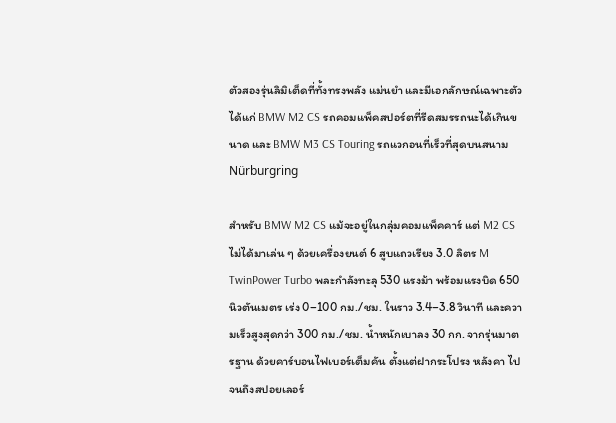ตัวสองรุ่นลิมิเต็ดที่ทั้งทรงพลัง แม่นยำ และมีเอกลักษณ์เฉพาะตัว ได้แก่ BMW M2 CS รถคอมแพ็คสปอร์ตที่รีดสมรรถนะได้เกินขนาด และ BMW M3 CS Touring รถแวกอนที่เร็วที่สุดบนสนาม Nürburgring

สำหรับ BMW M2 CS แม้จะอยู่ในกลุ่มคอมแพ็คคาร์ แต่ M2 CS ไม่ได้มาเล่น ๆ ด้วยเครื่องยนต์ 6 สูบแถวเรียง 3.0 ลิตร M TwinPower Turbo พละกำลังทะลุ 530 แรงม้า พร้อมแรงบิด 650 นิวตันเมตร เร่ง 0–100 กม./ชม. ในราว 3.4–3.8 วินาที และความเร็วสูงสุดกว่า 300 กม./ชม. น้ำหนักเบาลง 30 กก. จากรุ่นมาตรฐาน ด้วยคาร์บอนไฟเบอร์เต็มคัน ตั้งแต่ฝากระโปรง หลังคา ไปจนถึงสปอยเลอร์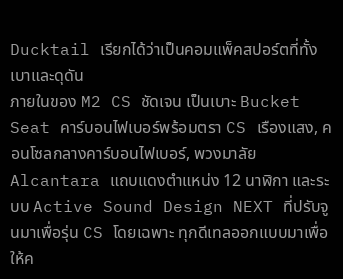Ducktail เรียกได้ว่าเป็นคอมแพ็คสปอร์ตที่ทั้งเบาและดุดัน
ภายในของ M2 CS ชัดเจน เป็นเบาะ Bucket Seat คาร์บอนไฟเบอร์พร้อมตรา CS เรืองแสง, คอนโซลกลางคาร์บอนไฟเบอร์, พวงมาลัย Alcantara แถบแดงตำแหน่ง 12 นาฬิกา และระบบ Active Sound Design NEXT ที่ปรับจูนมาเพื่อรุ่น CS โดยเฉพาะ ทุกดีเทลออกแบบมาเพื่อให้ค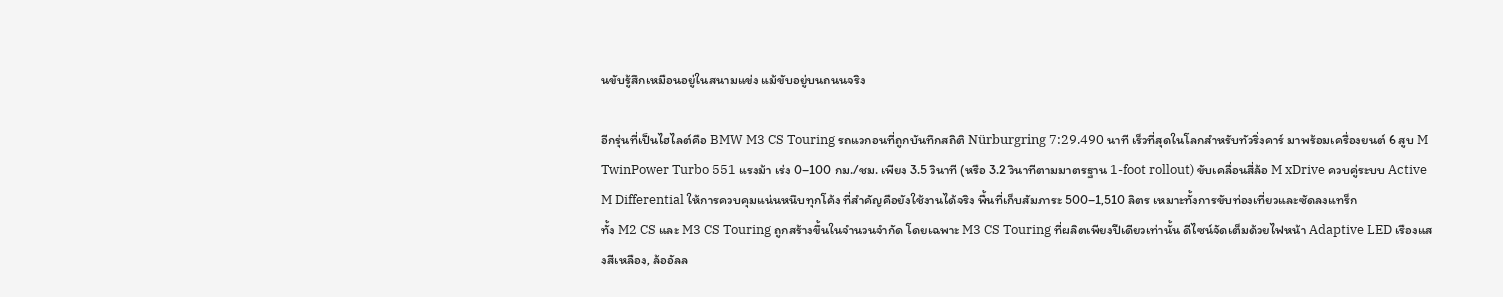นขับรู้สึกเหมือนอยู่ในสนามแข่ง แม้ขับอยู่บนถนนจริง

อีกรุ่นที่เป็นไฮไลต์คือ BMW M3 CS Touring รถแวกอนที่ถูกบันทึกสถิติ Nürburgring 7:29.490 นาที เร็วที่สุดในโลกสำหรับทัวริ่งคาร์ มาพร้อมเครื่องยนต์ 6 สูบ M TwinPower Turbo 551 แรงม้า เร่ง 0–100 กม./ชม. เพียง 3.5 วินาที (หรือ 3.2 วินาทีตามมาตรฐาน 1-foot rollout) ขับเคลื่อนสี่ล้อ M xDrive ควบคู่ระบบ Active M Differential ให้การควบคุมแน่นหนึบทุกโค้ง ที่สำคัญคือยังใช้งานได้จริง พื้นที่เก็บสัมภาระ 500–1,510 ลิตร เหมาะทั้งการขับท่องเที่ยวและซัดลงแทร็ก
ทั้ง M2 CS และ M3 CS Touring ถูกสร้างขึ้นในจำนวนจำกัด โดยเฉพาะ M3 CS Touring ที่ผลิตเพียงปีเดียวเท่านั้น ดีไซน์จัดเต็มด้วยไฟหน้า Adaptive LED เรืองแสงสีเหลือง, ล้ออัลล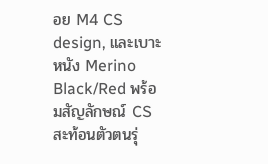อย M4 CS design, และเบาะหนัง Merino Black/Red พร้อมสัญลักษณ์ CS สะท้อนตัวตนรุ่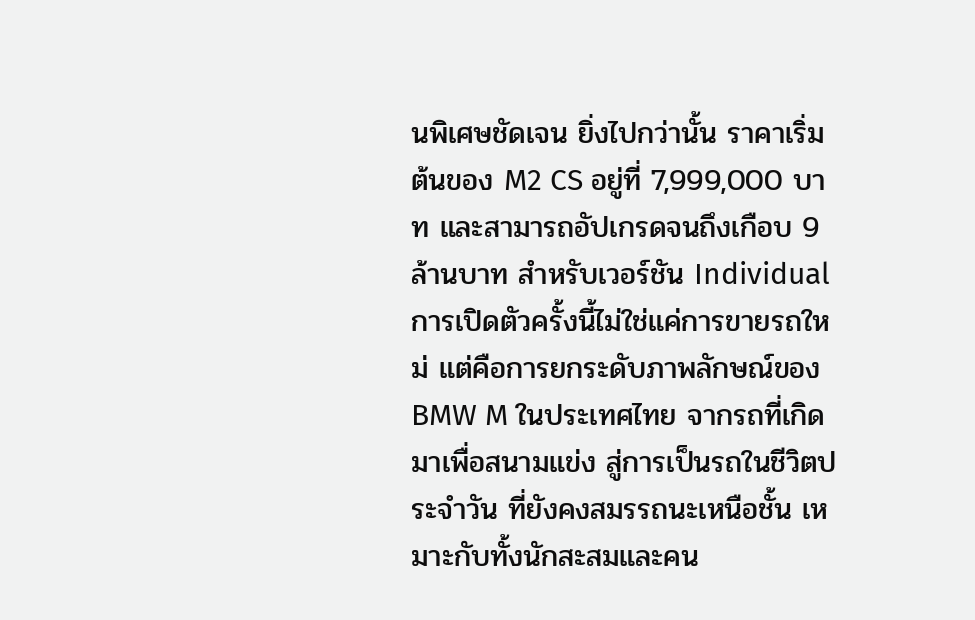นพิเศษชัดเจน ยิ่งไปกว่านั้น ราคาเริ่มต้นของ M2 CS อยู่ที่ 7,999,000 บาท และสามารถอัปเกรดจนถึงเกือบ 9 ล้านบาท สำหรับเวอร์ชัน Individual
การเปิดตัวครั้งนี้ไม่ใช่แค่การขายรถใหม่ แต่คือการยกระดับภาพลักษณ์ของ BMW M ในประเทศไทย จากรถที่เกิดมาเพื่อสนามแข่ง สู่การเป็นรถในชีวิตประจำวัน ที่ยังคงสมรรถนะเหนือชั้น เหมาะกับทั้งนักสะสมและคน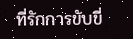ที่รักการขับขี่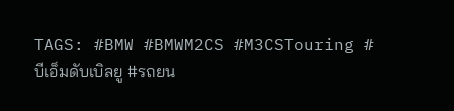TAGS: #BMW #BMWM2CS #M3CSTouring #บีเอ็มดับเบิลยู #รถยน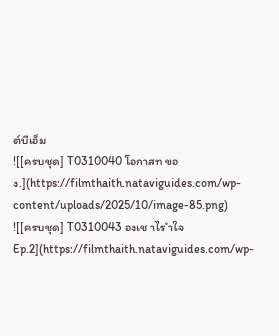ต์บีเอ็ม
![[ครบชุด] T0310040 โอกาสท ของ.](https://filmthaith.nataviguides.com/wp-content/uploads/2025/10/image-85.png)
![[ครบชุด] T0310043 องเช าไร ำใจ Ep.2](https://filmthaith.nataviguides.com/wp-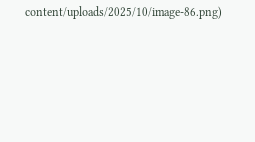content/uploads/2025/10/image-86.png)